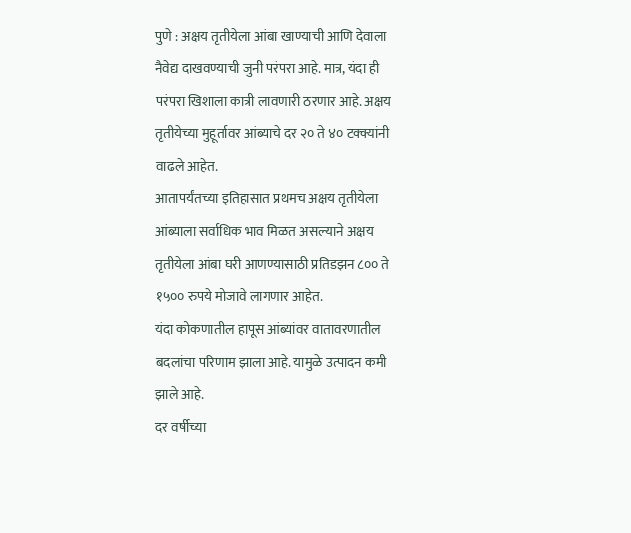पुणे : अक्षय तृतीयेला आंबा खाण्याची आणि देवाला नैवेद्य दाखवण्याची जुनी परंपरा आहे. मात्र, यंदा ही परंपरा खिशाला कात्री लावणारी ठरणार आहे. अक्षय तृतीयेच्या मुहूर्तावर आंब्याचे दर २० ते ४० टक्क्यांनी वाढले आहेत.
आतापर्यंतच्या इतिहासात प्रथमच अक्षय तृतीयेला आंब्याला सर्वाधिक भाव मिळत असल्याने अक्षय तृतीयेला आंबा घरी आणण्यासाठी प्रतिडझन ८०० ते १५०० रुपये मोजावे लागणार आहेत.
यंदा कोकणातील हापूस आंब्यांवर वातावरणातील बदलांचा परिणाम झाला आहे. यामुळे उत्पादन कमी झाले आहे.
दर वर्षीच्या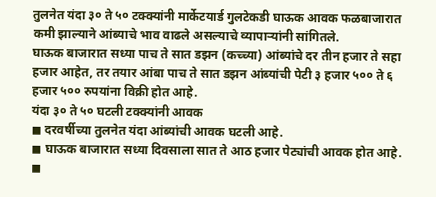तुलनेत यंदा ३० ते ५० टक्क्यांनी मार्केटयार्ड गुलटेकडी घाऊक आवक फळबाजारात कमी झाल्याने आंब्याचे भाव वाढले असल्याचे व्यापाऱ्यांनी सांगितले.
घाऊक बाजारात सध्या पाच ते सात डझन (कच्च्या) आंब्यांचे दर तीन हजार ते सहा हजार आहेत, तर तयार आंबा पाच ते सात डझन आंब्यांची पेटी ३ हजार ५०० ते ६ हजार ५०० रुपयांना विक्री होत आहे.
यंदा ३० ते ५० घटली टक्क्यांनी आवक
◼ दरवर्षीच्या तुलनेत यंदा आंब्यांची आवक घटली आहे.
◼ घाऊक बाजारात सध्या दिवसाला सात ते आठ हजार पेट्यांची आवक होत आहे.
◼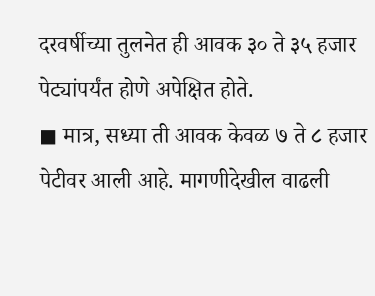दरवर्षीच्या तुलनेत ही आवक ३० ते ३५ हजार पेट्यांपर्यंत होणे अपेक्षित होते.
◼ मात्र, सध्या ती आवक केवळ ७ ते ८ हजार पेटीवर आली आहे. मागणीदेखील वाढली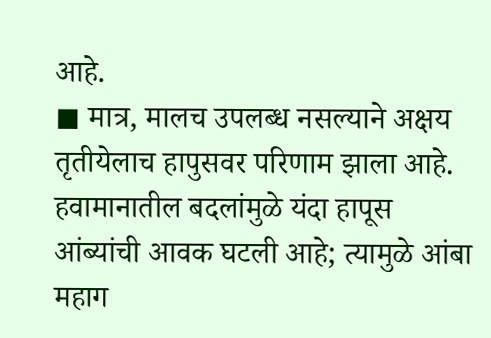आहे.
◼ मात्र, मालच उपलब्ध नसल्याने अक्षय तृतीयेलाच हापुसवर परिणाम झाला आहे.
हवामानातील बदलांमुळे यंदा हापूस आंब्यांची आवक घटली आहे; त्यामुळे आंबा महाग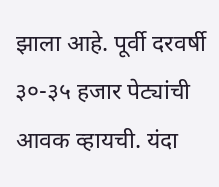झाला आहे. पूर्वी दरवर्षी ३०-३५ हजार पेट्यांची आवक व्हायची. यंदा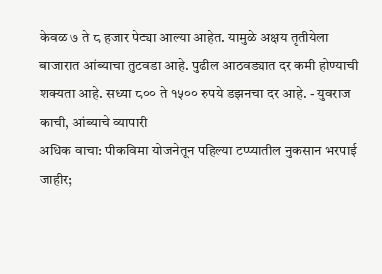केवळ ७ ते ८ हजार पेट्या आल्या आहेत. यामुळे अक्षय तृतीयेला बाजारात आंब्याचा तुटवडा आहे. पुढील आठवड्यात दर कमी होण्याची शक्यता आहे. सध्या ८०० ते १५०० रुपये डझनचा दर आहे. - युवराज काची, आंब्याचे व्यापारी
अधिक वाचा: पीकविमा योजनेतून पहिल्या टप्प्यातील नुकसान भरपाई जाहीर;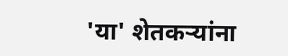'या' शेतकऱ्यांना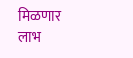मिळणार लाभ